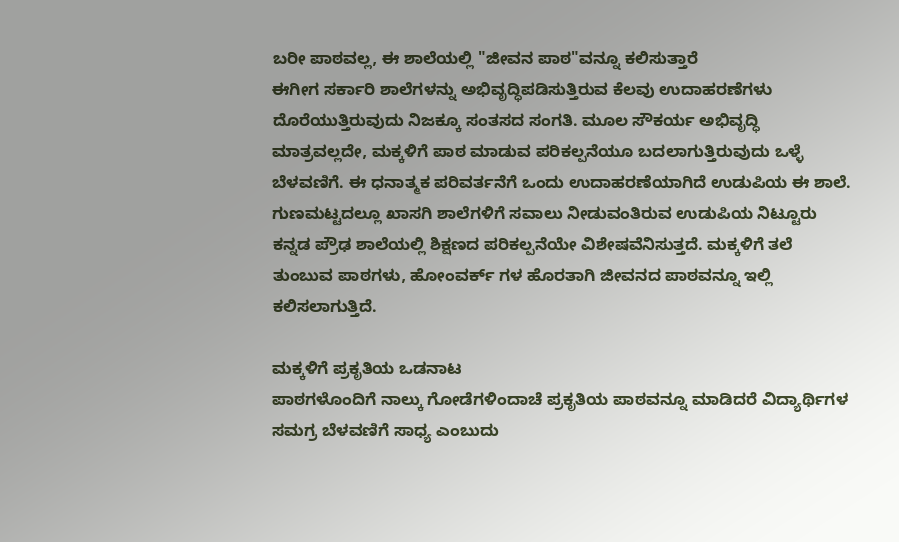ಬರೀ ಪಾಠವಲ್ಲ, ಈ ಶಾಲೆಯಲ್ಲಿ "ಜೀವನ ಪಾಠ"ವನ್ನೂ ಕಲಿಸುತ್ತಾರೆ
ಈಗೀಗ ಸರ್ಕಾರಿ ಶಾಲೆಗಳನ್ನು ಅಭಿವೃದ್ಧಿಪಡಿಸುತ್ತಿರುವ ಕೆಲವು ಉದಾಹರಣೆಗಳು ದೊರೆಯುತ್ತಿರುವುದು ನಿಜಕ್ಕೂ ಸಂತಸದ ಸಂಗತಿ. ಮೂಲ ಸೌಕರ್ಯ ಅಭಿವೃದ್ಧಿ ಮಾತ್ರವಲ್ಲದೇ, ಮಕ್ಕಳಿಗೆ ಪಾಠ ಮಾಡುವ ಪರಿಕಲ್ಪನೆಯೂ ಬದಲಾಗುತ್ತಿರುವುದು ಒಳ್ಳೆ ಬೆಳವಣಿಗೆ. ಈ ಧನಾತ್ಮಕ ಪರಿವರ್ತನೆಗೆ ಒಂದು ಉದಾಹರಣೆಯಾಗಿದೆ ಉಡುಪಿಯ ಈ ಶಾಲೆ.
ಗುಣಮಟ್ಟದಲ್ಲೂ ಖಾಸಗಿ ಶಾಲೆಗಳಿಗೆ ಸವಾಲು ನೀಡುವಂತಿರುವ ಉಡುಪಿಯ ನಿಟ್ಟೂರು ಕನ್ನಡ ಪ್ರೌಢ ಶಾಲೆಯಲ್ಲಿ ಶಿಕ್ಷಣದ ಪರಿಕಲ್ಪನೆಯೇ ವಿಶೇಷವೆನಿಸುತ್ತದೆ. ಮಕ್ಕಳಿಗೆ ತಲೆ ತುಂಬುವ ಪಾಠಗಳು, ಹೋಂವರ್ಕ್ ಗಳ ಹೊರತಾಗಿ ಜೀವನದ ಪಾಠವನ್ನೂ ಇಲ್ಲಿ ಕಲಿಸಲಾಗುತ್ತಿದೆ.

ಮಕ್ಕಳಿಗೆ ಪ್ರಕೃತಿಯ ಒಡನಾಟ
ಪಾಠಗಳೊಂದಿಗೆ ನಾಲ್ಕು ಗೋಡೆಗಳಿಂದಾಚೆ ಪ್ರಕೃತಿಯ ಪಾಠವನ್ನೂ ಮಾಡಿದರೆ ವಿದ್ಯಾರ್ಥಿಗಳ ಸಮಗ್ರ ಬೆಳವಣಿಗೆ ಸಾಧ್ಯ ಎಂಬುದು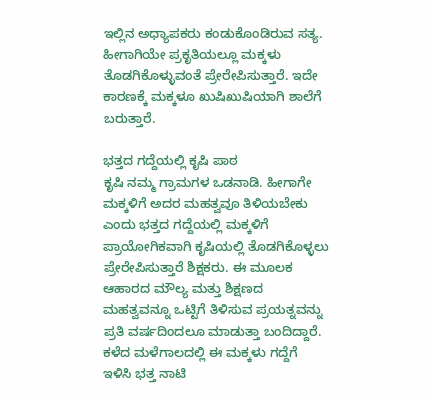ಇಲ್ಲಿನ ಅಧ್ಯಾಪಕರು ಕಂಡುಕೊಂಡಿರುವ ಸತ್ಯ. ಹೀಗಾಗಿಯೇ ಪ್ರಕೃತಿಯಲ್ಲೂ ಮಕ್ಕಳು ತೊಡಗಿಕೊಳ್ಳುವಂತೆ ಪ್ರೇರೇಪಿಸುತ್ತಾರೆ. ಇದೇ ಕಾರಣಕ್ಕೆ ಮಕ್ಕಳೂ ಖುಷಿಖುಷಿಯಾಗಿ ಶಾಲೆಗೆ ಬರುತ್ತಾರೆ.

ಭತ್ತದ ಗದ್ದೆಯಲ್ಲಿ ಕೃಷಿ ಪಾಠ
ಕೃಷಿ ನಮ್ಮ ಗ್ರಾಮಗಳ ಒಡನಾಡಿ. ಹೀಗಾಗೇ ಮಕ್ಕಳಿಗೆ ಅದರ ಮಹತ್ವವೂ ತಿಳಿಯಬೇಕು ಎಂದು ಭತ್ತದ ಗದ್ದೆಯಲ್ಲಿ ಮಕ್ಕಳಿಗೆ ಪ್ರಾಯೋಗಿಕವಾಗಿ ಕೃಷಿಯಲ್ಲಿ ತೊಡಗಿಕೊಳ್ಳಲು ಪ್ರೇರೇಪಿಸುತ್ತಾರೆ ಶಿಕ್ಷಕರು. ಈ ಮೂಲಕ ಆಹಾರದ ಮೌಲ್ಯ ಮತ್ತು ಶಿಕ್ಷಣದ ಮಹತ್ವವನ್ನೂ ಒಟ್ಟಿಗೆ ತಿಳಿಸುವ ಪ್ರಯತ್ನವನ್ನು ಪ್ರತಿ ವರ್ಷದಿಂದಲೂ ಮಾಡುತ್ತಾ ಬಂದಿದ್ದಾರೆ.
ಕಳೆದ ಮಳೆಗಾಲದಲ್ಲಿ ಈ ಮಕ್ಕಳು ಗದ್ದೆಗೆ ಇಳಿಸಿ ಭತ್ತ ನಾಟಿ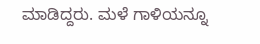ಮಾಡಿದ್ದರು. ಮಳೆ ಗಾಳಿಯನ್ನೂ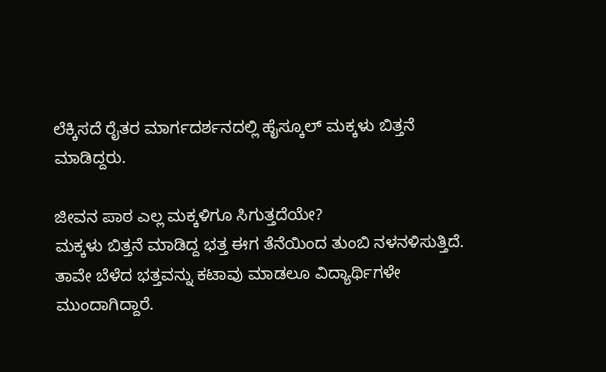ಲೆಕ್ಕಿಸದೆ ರೈತರ ಮಾರ್ಗದರ್ಶನದಲ್ಲಿ ಹೈಸ್ಕೂಲ್ ಮಕ್ಕಳು ಬಿತ್ತನೆ ಮಾಡಿದ್ದರು.

ಜೀವನ ಪಾಠ ಎಲ್ಲ ಮಕ್ಕಳಿಗೂ ಸಿಗುತ್ತದೆಯೇ?
ಮಕ್ಕಳು ಬಿತ್ತನೆ ಮಾಡಿದ್ದ ಭತ್ತ ಈಗ ತೆನೆಯಿಂದ ತುಂಬಿ ನಳನಳಿಸುತ್ತಿದೆ. ತಾವೇ ಬೆಳೆದ ಭತ್ತವನ್ನು ಕಟಾವು ಮಾಡಲೂ ವಿದ್ಯಾರ್ಥಿಗಳೇ ಮುಂದಾಗಿದ್ದಾರೆ.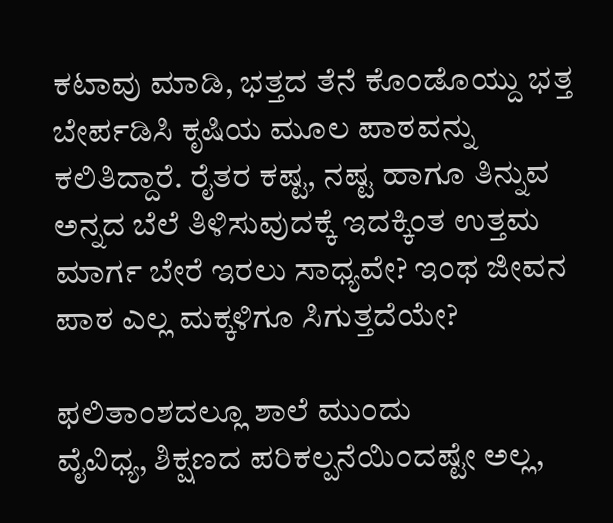ಕಟಾವು ಮಾಡಿ, ಭತ್ತದ ತೆನೆ ಕೊಂಡೊಯ್ದು ಭತ್ತ ಬೇರ್ಪಡಿಸಿ ಕೃಷಿಯ ಮೂಲ ಪಾಠವನ್ನು ಕಲಿತಿದ್ದಾರೆ. ರೈತರ ಕಷ್ಟ, ನಷ್ಟ ಹಾಗೂ ತಿನ್ನುವ ಅನ್ನದ ಬೆಲೆ ತಿಳಿಸುವುದಕ್ಕೆ ಇದಕ್ಕಿಂತ ಉತ್ತಮ ಮಾರ್ಗ ಬೇರೆ ಇರಲು ಸಾಧ್ಯವೇ? ಇಂಥ ಜೀವನ ಪಾಠ ಎಲ್ಲ ಮಕ್ಕಳಿಗೂ ಸಿಗುತ್ತದೆಯೇ?

ಫಲಿತಾಂಶದಲ್ಲೂ ಶಾಲೆ ಮುಂದು
ವೈವಿಧ್ಯ, ಶಿಕ್ಷಣದ ಪರಿಕಲ್ಪನೆಯಿಂದಷ್ಟೇ ಅಲ್ಲ,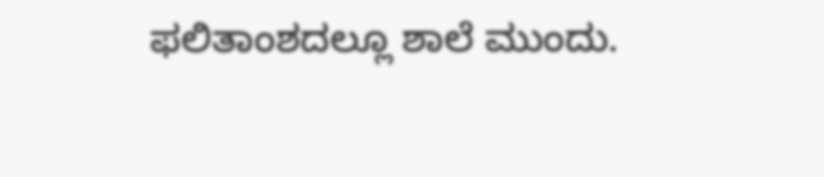ಫಲಿತಾಂಶದಲ್ಲೂ ಶಾಲೆ ಮುಂದು.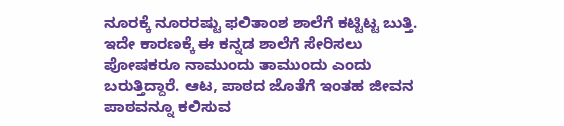ನೂರಕ್ಕೆ ನೂರರಷ್ಟು ಫಲಿತಾಂಶ ಶಾಲೆಗೆ ಕಟ್ಟಿಟ್ಟ ಬುತ್ತಿ. ಇದೇ ಕಾರಣಕ್ಕೆ ಈ ಕನ್ನಡ ಶಾಲೆಗೆ ಸೇರಿಸಲು ಪೋಷಕರೂ ನಾಮುಂದು ತಾಮುಂದು ಎಂದು ಬರುತ್ತಿದ್ದಾರೆ. ಆಟ, ಪಾಠದ ಜೊತೆಗೆ ಇಂತಹ ಜೀವನ ಪಾಠವನ್ನೂ ಕಲಿಸುವ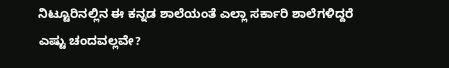ನಿಟ್ಟೂರಿನಲ್ಲಿನ ಈ ಕನ್ನಡ ಶಾಲೆಯಂತೆ ಎಲ್ಲಾ ಸರ್ಕಾರಿ ಶಾಲೆಗಳಿದ್ದರೆ ಎಷ್ಟು ಚಂದವಲ್ಲವೇ?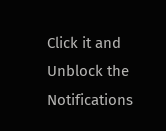Click it and Unblock the Notifications